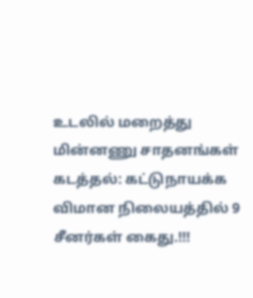உடலில் மறைத்து மின்னணு சாதனங்கள் கடத்தல்: கட்டுநாயக்க விமான நிலையத்தில் 9 சீனர்கள் கைது.!!!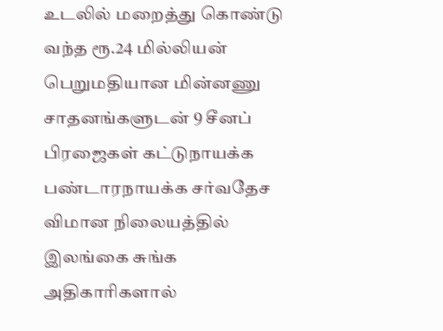உடலில் மறைத்து கொண்டு வந்த ரூ.24 மில்லியன் பெறுமதியான மின்னணு சாதனங்களுடன் 9 சீனப் பிரஜைகள் கட்டுநாயக்க பண்டாரநாயக்க சர்வதேச விமான நிலையத்தில் இலங்கை சுங்க அதிகாரிகளால்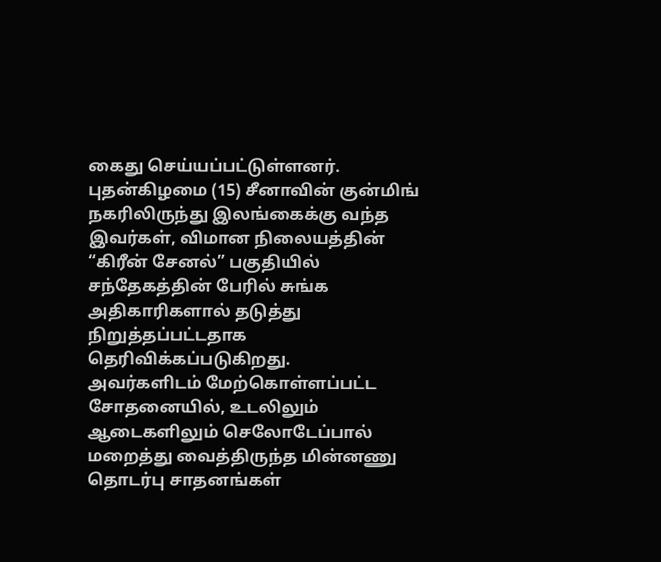கைது செய்யப்பட்டுள்ளனர்.
புதன்கிழமை (15) சீனாவின் குன்மிங் நகரிலிருந்து இலங்கைக்கு வந்த இவர்கள், விமான நிலையத்தின் “கிரீன் சேனல்” பகுதியில் சந்தேகத்தின் பேரில் சுங்க அதிகாரிகளால் தடுத்து நிறுத்தப்பட்டதாக தெரிவிக்கப்படுகிறது.
அவர்களிடம் மேற்கொள்ளப்பட்ட சோதனையில், உடலிலும் ஆடைகளிலும் செலோடேப்பால் மறைத்து வைத்திருந்த மின்னணு தொடர்பு சாதனங்கள்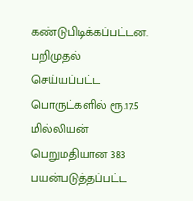கண்டுபிடிக்கப்பட்டன.
பறிமுதல் செய்யப்பட்ட பொருட்களில் ரூ.17.5 மில்லியன் பெறுமதியான 383 பயன்படுத்தப்பட்ட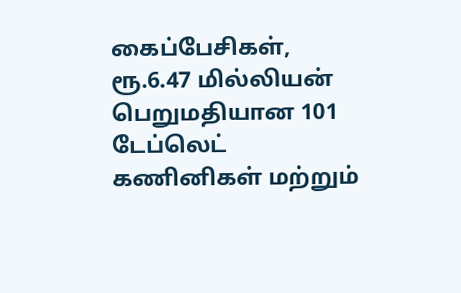கைப்பேசிகள், ரூ.6.47 மில்லியன் பெறுமதியான 101 டேப்லெட் கணினிகள் மற்றும்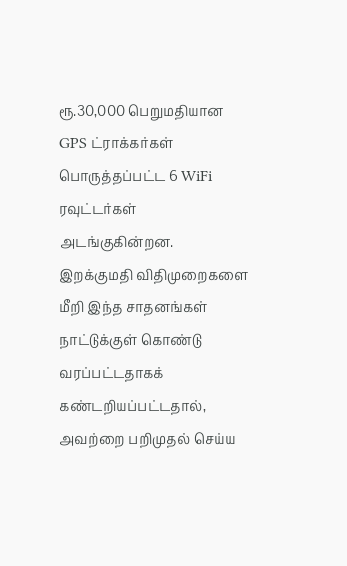ரூ.30,000 பெறுமதியான GPS ட்ராக்கர்கள் பொருத்தப்பட்ட 6 WiFi ரவுட்டர்கள் அடங்குகின்றன.
இறக்குமதி விதிமுறைகளை மீறி இந்த சாதனங்கள் நாட்டுக்குள் கொண்டு வரப்பட்டதாகக் கண்டறியப்பட்டதால், அவற்றை பறிமுதல் செய்ய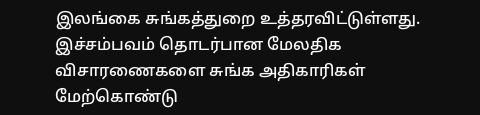இலங்கை சுங்கத்துறை உத்தரவிட்டுள்ளது.
இச்சம்பவம் தொடர்பான மேலதிக விசாரணைகளை சுங்க அதிகாரிகள் மேற்கொண்டு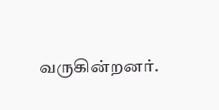வருகின்றனர்.